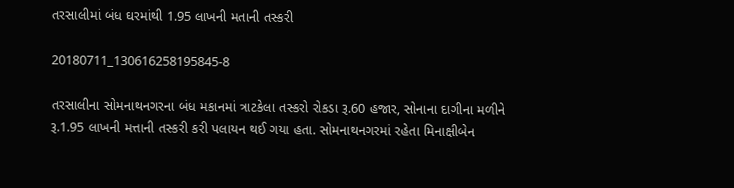તરસાલીમાં બંધ ઘરમાંથી 1.95 લાખની મતાની તસ્કરી

20180711_130616258195845-8

તરસાલીના સોમનાથનગરના બંધ મકાનમાં ત્રાટકેલા તસ્કરો રોકડા રૂ.60 હજાર, સોનાના દાગીના મળીને રૂ.1.95 લાખની મત્તાની તસ્કરી કરી પલાયન થઈ ગયા હતા. સોમનાથનગરમાં રહેતા મિનાક્ષીબેન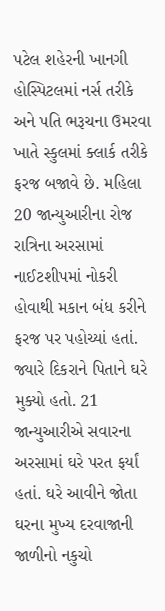પટેલ શહેરની ખાનગી હોસ્પિટલમાં નર્સ તરીકે અને પતિ ભરૂચના ઉમરવા ખાતે સ્કુલમાં ક્લાર્ક તરીકે ફરજ બજાવે છે. મહિલા 20 જાન્યુઆરીના રોજ રાત્રિના અરસામાં નાઈટશીપમાં નોકરી હોવાથી મકાન બંધ કરીને ફરજ પર પહોચ્યાં હતાં. જ્યારે દિકરાને પિતાને ઘરે મુક્યો હતો. 21 જાન્યુઆરીએ સવારના અરસામાં ઘરે પરત ફર્યાં હતાં. ઘરે આવીને જોતા ઘરના મુખ્ય દરવાજાની જાળીનો નકુચો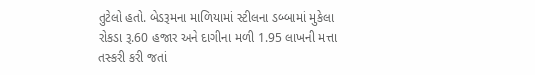તુટેલો હતો. બેડરૂમના માળિયામાં સ્ટીલના ડબ્બામાં મુકેલા રોકડા રૂ.60 હજાર અને દાગીના મળી 1.95 લાખની મત્તા તસ્કરી કરી જતાં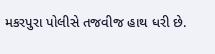મકરપુરા પોલીસે તજવીજ હાથ ધરી છે.